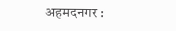अहमदनगर :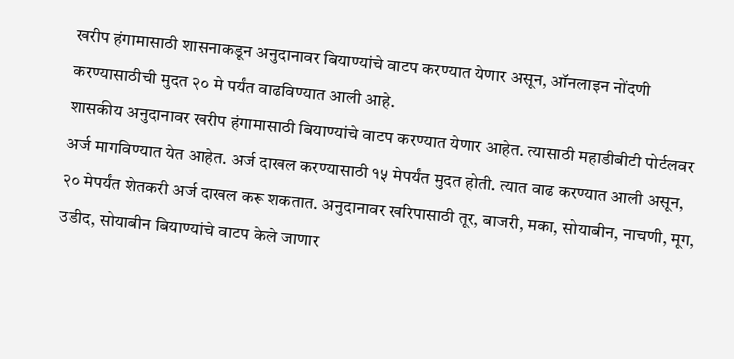खरीप हंगामासाठी शासनाकडून अनुदानावर बियाण्यांचे वाटप करण्यात येणार असून, ऑनलाइन नोंदणी करण्यासाठीची मुदत २० मे पर्यंत वाढविण्यात आली आहे.
शासकीय अनुदानावर खरीप हंगामासाठी बियाण्यांचे वाटप करण्यात येणार आहेत. त्यासाठी महाडीबीटी पोर्टलवर अर्ज मागविण्यात येत आहेत. अर्ज दाखल करण्यासाठी १५ मेपर्यंत मुदत होती. त्यात वाढ करण्यात आली असून, २० मेपर्यंत शेतकरी अर्ज दाखल करू शकतात. अनुदानावर खरिपासाठी तूर, बाजरी, मका, सोयाबीन, नाचणी, मूग, उडीद, सोयाबीन बियाण्यांचे वाटप केले जाणार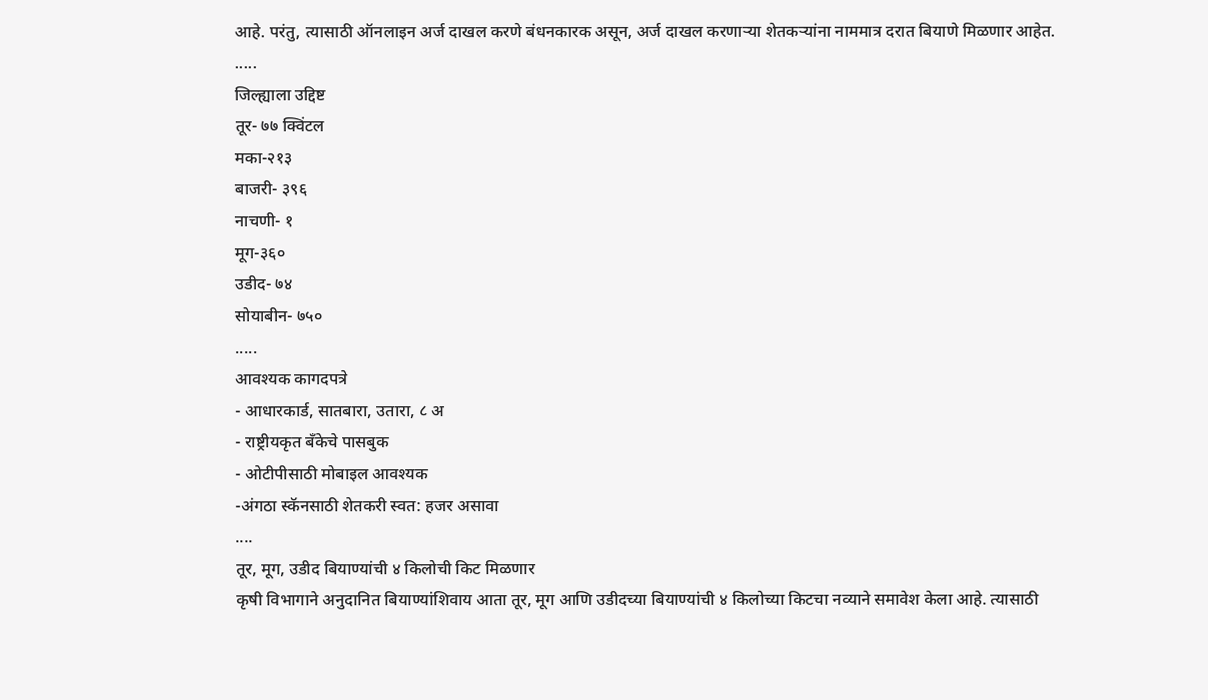आहे. परंतु, त्यासाठी ऑनलाइन अर्ज दाखल करणे बंधनकारक असून, अर्ज दाखल करणाऱ्या शेतकऱ्यांना नाममात्र दरात बियाणे मिळणार आहेत.
.....
जिल्ह्याला उद्दिष्ट
तूर- ७७ क्विंटल
मका-२१३
बाजरी- ३९६
नाचणी- १
मूग-३६०
उडीद- ७४
सोयाबीन- ७५०
.....
आवश्यक कागदपत्रे
- आधारकार्ड, सातबारा, उतारा, ८ अ
- राष्ट्रीयकृत बँकेचे पासबुक
- ओटीपीसाठी मोबाइल आवश्यक
-अंगठा स्कॅनसाठी शेतकरी स्वत: हजर असावा
....
तूर, मूग, उडीद बियाण्यांची ४ किलोची किट मिळणार
कृषी विभागाने अनुदानित बियाण्यांशिवाय आता तूर, मूग आणि उडीदच्या बियाण्यांची ४ किलोच्या किटचा नव्याने समावेश केला आहे. त्यासाठी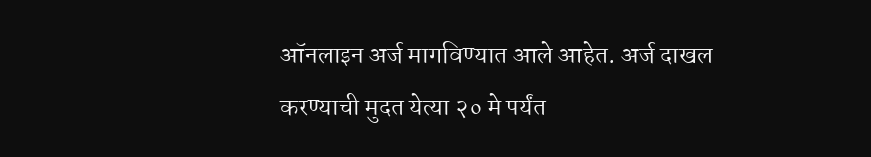ऑनलाइन अर्ज मागविण्यात आले आहेत. अर्ज दाखल करण्याची मुदत येत्या २० मे पर्यंत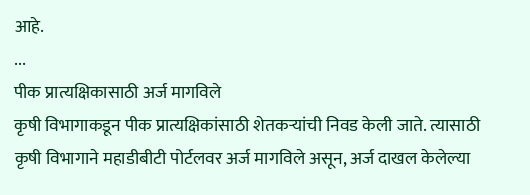आहे.
...
पीक प्रात्यक्षिकासाठी अर्ज मागविले
कृषी विभागाकडून पीक प्रात्यक्षिकांसाठी शेतकऱ्यांची निवड केली जाते. त्यासाठी कृषी विभागाने महाडीबीटी पोर्टलवर अर्ज मागविले असून, अर्ज दाखल केलेल्या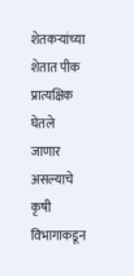शेतकऱ्यांच्या शेतात पीक प्रात्यक्षिक घेतले जाणार असल्याचे कृषी विभागाकडून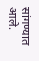सांगण्यात आले.